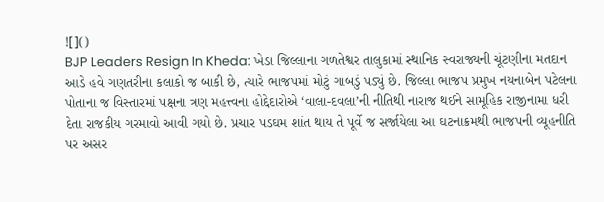![]()
BJP Leaders Resign In Kheda: ખેડા જિલ્લાના ગળતેશ્વર તાલુકામાં સ્થાનિક સ્વરાજ્યની ચૂંટણીના મતદાન આડે હવે ગણતરીના કલાકો જ બાકી છે, ત્યારે ભાજપમાં મોટું ગાબડું પડ્યું છે. જિલ્લા ભાજપ પ્રમુખ નયનાબેન પટેલના પોતાના જ વિસ્તારમાં પક્ષના ત્રણ મહત્ત્વના હોદ્દેદારોએ ‘વાલા-દવલા’ની નીતિથી નારાજ થઈને સામૂહિક રાજીનામા ધરી દેતા રાજકીય ગરમાવો આવી ગયો છે. પ્રચાર પડઘમ શાંત થાય તે પૂર્વે જ સર્જાયેલા આ ઘટનાક્રમથી ભાજપની વ્યૂહનીતિ પર અસર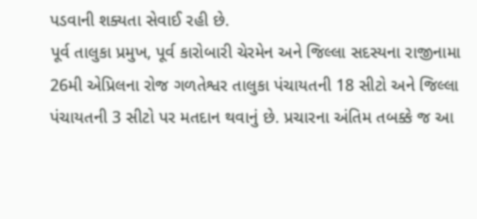પડવાની શક્યતા સેવાઈ રહી છે.
પૂર્વ તાલુકા પ્રમુખ, પૂર્વ કારોબારી ચેરમેન અને જિલ્લા સદસ્યના રાજીનામા
26મી એપ્રિલના રોજ ગળતેશ્વર તાલુકા પંચાયતની 18 સીટો અને જિલ્લા પંચાયતની 3 સીટો પર મતદાન થવાનું છે. પ્રચારના અંતિમ તબક્કે જ આ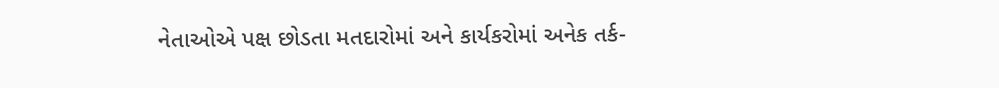નેતાઓએ પક્ષ છોડતા મતદારોમાં અને કાર્યકરોમાં અનેક તર્ક-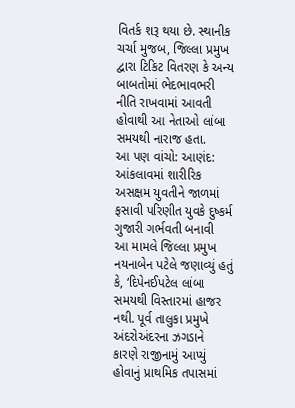વિતર્ક શરૂ થયા છે. સ્થાનીક ચર્ચા મુજબ, જિલ્લા પ્રમુખ દ્વારા ટિકિટ વિતરણ કે અન્ય બાબતોમાં ભેદભાવભરી નીતિ રાખવામાં આવતી હોવાથી આ નેતાઓ લાંબા સમયથી નારાજ હતા.
આ પણ વાંચો: આણંદ: આંકલાવમાં શારીરિક અસક્ષમ યુવતીને જાળમાં ફસાવી પરિણીત યુવકે દુષ્કર્મ ગુજારી ગર્ભવતી બનાવી
આ મામલે જિલ્લા પ્રમુખ નયનાબેન પટેલે જણાવ્યું હતું કે, ‘દિપેનઈપટેલ લાંબા સમયથી વિસ્તારમાં હાજર નથી. પૂર્વ તાલુકા પ્રમુખે અંદરોઅંદરના ઝગડાને કારણે રાજીનામું આપ્યું હોવાનું પ્રાથમિક તપાસમાં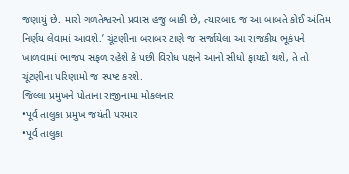જણાયું છે. મારો ગળતેશ્વરનો પ્રવાસ હજુ બાકી છે, ત્યારબાદ જ આ બાબતે કોઈ અંતિમ નિર્ણય લેવામાં આવશે.’ ચૂંટણીના બરાબર ટાણે જ સર્જાયેલા આ રાજકીય ભૂકંપને ખાળવામાં ભાજપ સફળ રહેશે કે પછી વિરોધ પક્ષને આનો સીધો ફાયદો થશે, તે તો ચૂંટણીના પરિણામો જ સ્પષ્ટ કરશે.
જિલ્લા પ્રમુખને પોતાના રાજીનામા મોકલનાર
•પૂર્વ તાલુકા પ્રમુખ જયંતી પરમાર
•પૂર્વ તાલુકા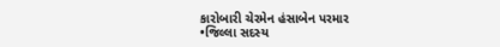કારોબારી ચેરમેન હંસાબેન પરમાર
•જિલ્લા સદસ્ય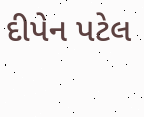દીપેન પટેલ